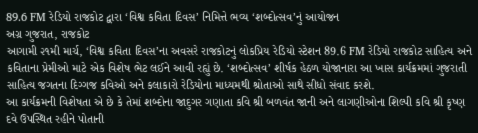89.6 FM રેડિયો રાજકોટ દ્વારા ‘વિશ્વ કવિતા દિવસ’ નિમિત્તે ભવ્ય ‘શબ્દોત્સવ’નું આયોજન
અગ્ર ગુજરાત, રાજકોટ
આગામી ૨૧મી માર્ચ, ‘વિશ્વ કવિતા દિવસ’ના અવસરે રાજકોટનું લોકપ્રિય રેડિયો સ્ટેશન 89.6 FM રેડિયો રાજકોટ સાહિત્ય અને કવિતાના પ્રેમીઓ માટે એક વિશેષ ભેટ લઈને આવી રહ્યું છે. ‘શબ્દોત્સવ’ શીર્ષક હેઠળ યોજાનારા આ ખાસ કાર્યક્રમમાં ગુજરાતી સાહિત્ય જગતના દિગ્ગજ કવિઓ અને કલાકારો રેડિયોના માધ્યમથી શ્રોતાઓ સાથે સીધો સંવાદ કરશે.
આ કાર્યક્રમની વિશેષતા એ છે કે તેમાં શબ્દોના જાદુગર ગણાતા કવિ શ્રી બળવંત જાની અને લાગણીઓના શિલ્પી કવિ શ્રી કૃષ્ણ દવે ઉપસ્થિત રહીને પોતાની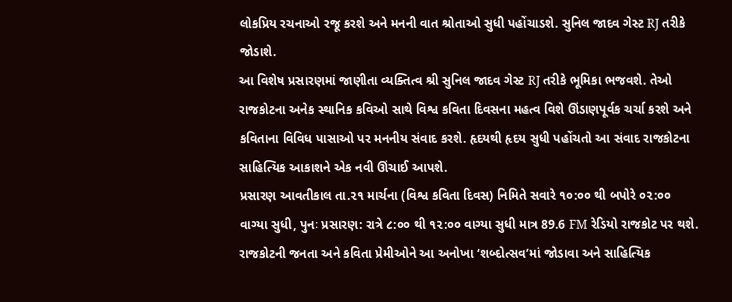લોકપ્રિય રચનાઓ રજૂ કરશે અને મનની વાત શ્રોતાઓ સુધી પહોંચાડશે. સુનિલ જાદવ ગેસ્ટ RJ તરીકે જોડાશે.
આ વિશેષ પ્રસારણમાં જાણીતા વ્યક્તિત્વ શ્રી સુનિલ જાદવ ગેસ્ટ RJ તરીકે ભૂમિકા ભજવશે. તેઓ રાજકોટના અનેક સ્થાનિક કવિઓ સાથે વિશ્વ કવિતા દિવસના મહત્વ વિશે ઊંડાણપૂર્વક ચર્ચા કરશે અને કવિતાના વિવિધ પાસાઓ પર મનનીય સંવાદ કરશે. હૃદયથી હૃદય સુધી પહોંચતો આ સંવાદ રાજકોટના સાહિત્યિક આકાશને એક નવી ઊંચાઈ આપશે.
પ્રસારણ આવતીકાલ તા.૨૧ માર્ચના (વિશ્વ કવિતા દિવસ) નિમિતે સવારે ૧૦:૦૦ થી બપોરે ૦૨:૦૦ વાગ્યા સુધી, પુનઃ પ્રસારણ: રાત્રે ૮:૦૦ થી ૧૨:૦૦ વાગ્યા સુધી માત્ર 89.6 FM રેડિયો રાજકોટ પર થશે. રાજકોટની જનતા અને કવિતા પ્રેમીઓને આ અનોખા ‘શબ્દોત્સવ’માં જોડાવા અને સાહિત્યિક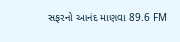સફરનો આનંદ માણવા 89.6 FM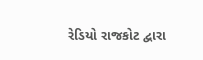રેડિયો રાજકોટ દ્વારા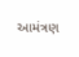આમંત્રણ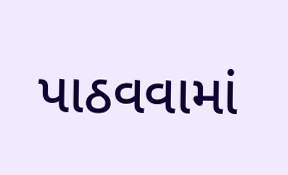પાઠવવામાં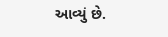આવ્યું છે.